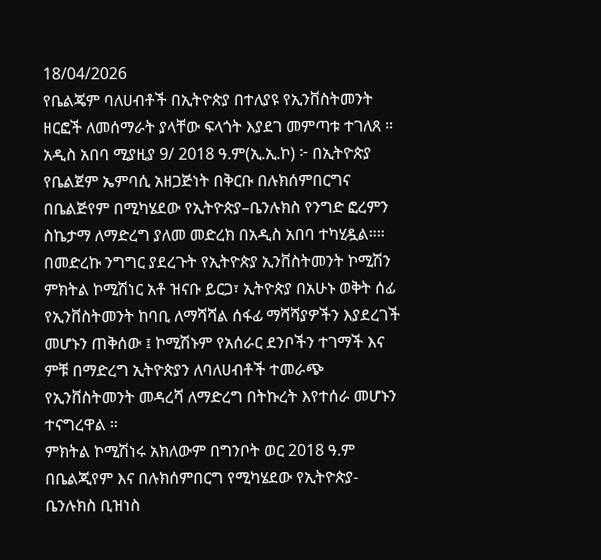18/04/2026
የቤልጄም ባለሀብቶች በኢትዮጵያ በተለያዩ የኢንቨስትመንት ዘርፎች ለመሰማራት ያላቸው ፍላጎት እያደገ መምጣቱ ተገለጸ ።
አዲስ አበባ ሚያዚያ 9/ 2018 ዓ.ም(ኢ.ኢ.ኮ) ፦ በኢትዮጵያ የቤልጀም ኤምባሲ አዘጋጅነት በቅርቡ በሉክሰምበርግና በቤልጅየም በሚካሄደው የኢትዮጵያ–ቤንሉክስ የንግድ ፎረምን ስኬታማ ለማድረግ ያለመ መድረክ በአዲስ አበባ ተካሂዷል።።
በመድረኩ ንግግር ያደረጉት የኢትዮጵያ ኢንቨስትመንት ኮሚሽን ምክትል ኮሚሽነር አቶ ዝናቡ ይርጋ፣ ኢትዮጵያ በአሁኑ ወቅት ሰፊ የኢንቨስትመንት ከባቢ ለማሻሻል ሰፋፊ ማሻሻያዎችን እያደረገች መሆኑን ጠቅሰው ፤ ኮሚሽኑም የአሰራር ደንቦችን ተገማች እና ምቹ በማድረግ ኢትዮጵያን ለባለሀብቶች ተመራጭ የኢንቨስትመንት መዳረሻ ለማድረግ በትኩረት እየተሰራ መሆኑን ተናግረዋል ።
ምክትል ኮሚሽነሩ አክለውም በግንቦት ወር 2018 ዓ.ም በቤልጂየም እና በሉክሰምበርግ የሚካሄደው የኢትዮጵያ-ቤንሉክስ ቢዝነስ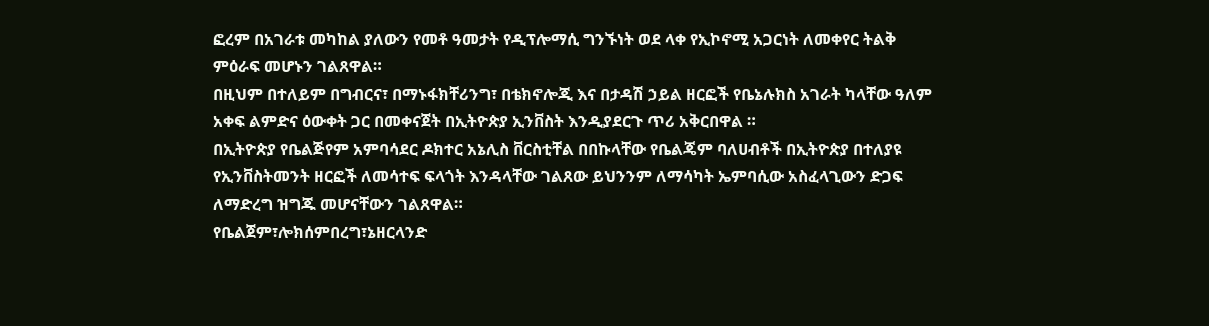ፎረም በአገራቱ መካከል ያለውን የመቶ ዓመታት የዲፕሎማሲ ግንኙነት ወደ ላቀ የኢኮኖሚ አጋርነት ለመቀየር ትልቅ ምዕራፍ መሆኑን ገልጸዋል።
በዚህም በተለይም በግብርና፣ በማኑፋክቸሪንግ፣ በቴክኖሎጂ እና በታዳሽ ኃይል ዘርፎች የቤኔሉክስ አገራት ካላቸው ዓለም አቀፍ ልምድና ዕውቀት ጋር በመቀናጀት በኢትዮጵያ ኢንቨስት እንዲያደርጉ ጥሪ አቅርበዋል ።
በኢትዮጵያ የቤልጅየም አምባሳደር ዶክተር አኔሊስ ቨርስቲቸል በበኩላቸው የቤልጄም ባለሀብቶች በኢትዮጵያ በተለያዩ የኢንቨስትመንት ዘርፎች ለመሳተፍ ፍላጎት እንዳላቸው ገልጸው ይህንንም ለማሳካት ኤምባሲው አስፈላጊውን ድጋፍ ለማድረግ ዝግጁ መሆናቸውን ገልጸዋል።
የቤልጀም፣ሎክሰምበረግ፣ኔዘርላንድ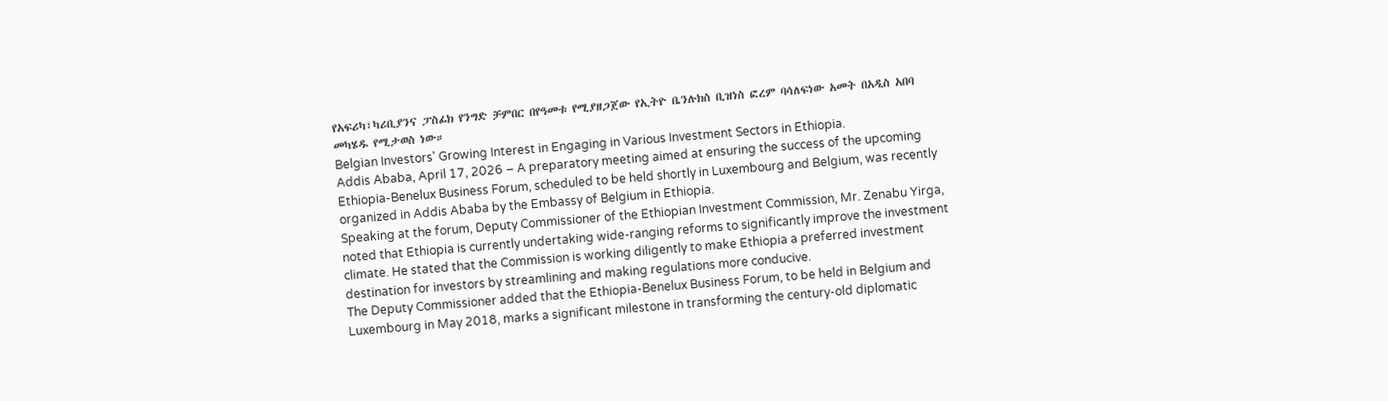የአፍሪካ፣ካሪቢያንና ፓስፊክ የንግድ ቻምበር በየዓመቱ የሚያዘጋጀው የኢትዮ ቤንሉክስ ቢዝነስ ፎረም ባሳለፍነው አመት በአዲስ አበባ መካሄዱ የሚታወስ ነው።
Belgian Investors' Growing Interest in Engaging in Various Investment Sectors in Ethiopia.
Addis Ababa, April 17, 2026 – A preparatory meeting aimed at ensuring the success of the upcoming Ethiopia-Benelux Business Forum, scheduled to be held shortly in Luxembourg and Belgium, was recently organized in Addis Ababa by the Embassy of Belgium in Ethiopia.
Speaking at the forum, Deputy Commissioner of the Ethiopian Investment Commission, Mr. Zenabu Yirga, noted that Ethiopia is currently undertaking wide-ranging reforms to significantly improve the investment climate. He stated that the Commission is working diligently to make Ethiopia a preferred investment destination for investors by streamlining and making regulations more conducive.
The Deputy Commissioner added that the Ethiopia-Benelux Business Forum, to be held in Belgium and Luxembourg in May 2018, marks a significant milestone in transforming the century-old diplomatic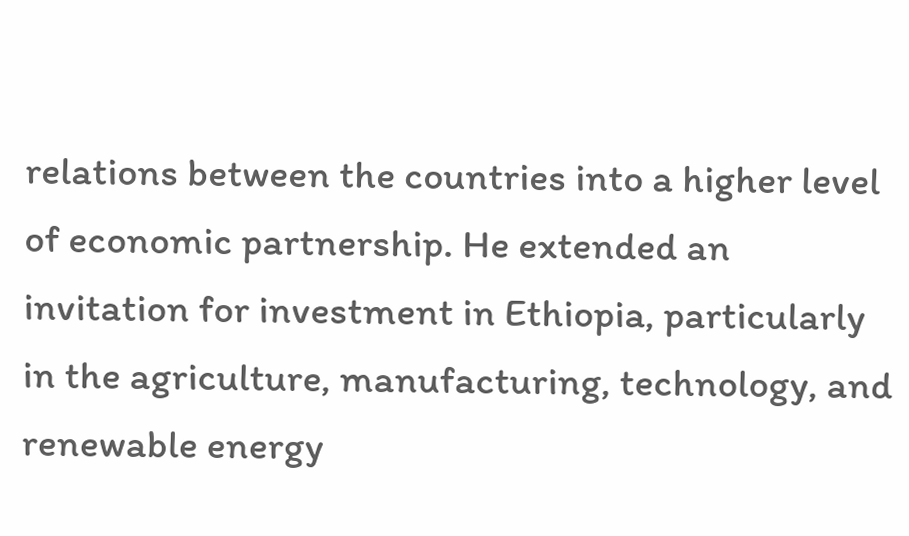relations between the countries into a higher level of economic partnership. He extended an invitation for investment in Ethiopia, particularly in the agriculture, manufacturing, technology, and renewable energy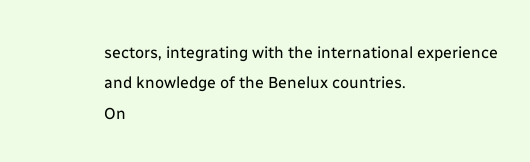sectors, integrating with the international experience and knowledge of the Benelux countries.
On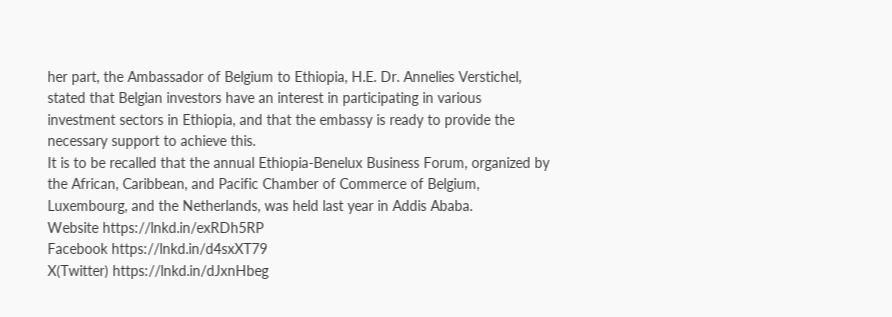her part, the Ambassador of Belgium to Ethiopia, H.E. Dr. Annelies Verstichel, stated that Belgian investors have an interest in participating in various investment sectors in Ethiopia, and that the embassy is ready to provide the necessary support to achieve this.
It is to be recalled that the annual Ethiopia-Benelux Business Forum, organized by the African, Caribbean, and Pacific Chamber of Commerce of Belgium, Luxembourg, and the Netherlands, was held last year in Addis Ababa.
Website https://lnkd.in/exRDh5RP
Facebook https://lnkd.in/d4sxXT79
X(Twitter) https://lnkd.in/dJxnHbeg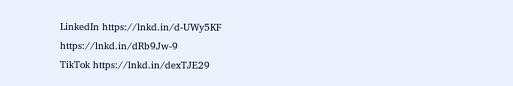LinkedIn https://lnkd.in/d-UWy5KF
https://lnkd.in/dRb9Jw-9
TikTok https://lnkd.in/dexTJE29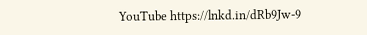YouTube https://lnkd.in/dRb9Jw-9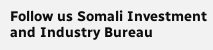Follow us Somali Investment and Industry Bureau